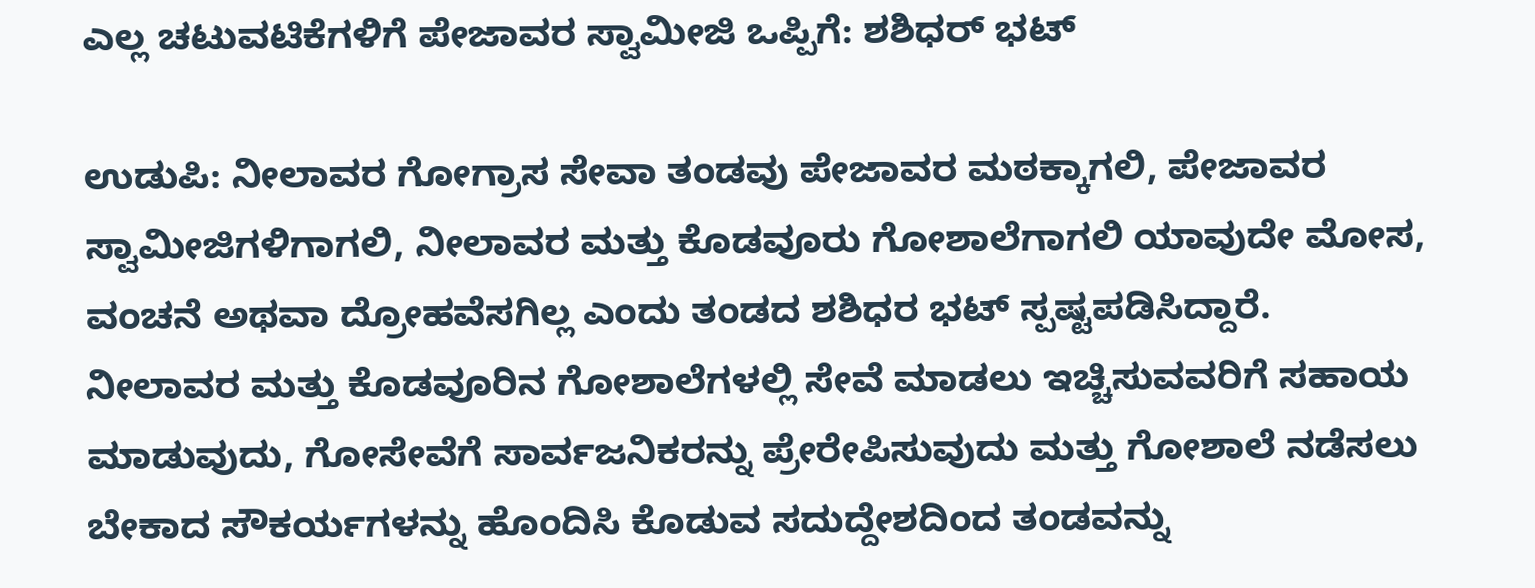ಎಲ್ಲ ಚಟುವಟಿಕೆಗಳಿಗೆ ಪೇಜಾವರ ಸ್ವಾಮೀಜಿ ಒಪ್ಪಿಗೆ: ಶಶಿಧರ್ ಭಟ್

ಉಡುಪಿ: ನೀಲಾವರ ಗೋಗ್ರಾಸ ಸೇವಾ ತಂಡವು ಪೇಜಾವರ ಮಠಕ್ಕಾಗಲಿ, ಪೇಜಾವರ ಸ್ವಾಮೀಜಿಗಳಿಗಾಗಲಿ, ನೀಲಾವರ ಮತ್ತು ಕೊಡವೂರು ಗೋಶಾಲೆಗಾಗಲಿ ಯಾವುದೇ ಮೋಸ, ವಂಚನೆ ಅಥವಾ ದ್ರೋಹವೆಸಗಿಲ್ಲ ಎಂದು ತಂಡದ ಶಶಿಧರ ಭಟ್ ಸ್ಪಷ್ಟಪಡಿಸಿದ್ದಾರೆ.
ನೀಲಾವರ ಮತ್ತು ಕೊಡವೂರಿನ ಗೋಶಾಲೆಗಳಲ್ಲಿ ಸೇವೆ ಮಾಡಲು ಇಚ್ಚಿಸುವವರಿಗೆ ಸಹಾಯ ಮಾಡುವುದು, ಗೋಸೇವೆಗೆ ಸಾರ್ವಜನಿಕರನ್ನು ಪ್ರೇರೇಪಿಸುವುದು ಮತ್ತು ಗೋಶಾಲೆ ನಡೆಸಲು ಬೇಕಾದ ಸೌಕರ್ಯಗಳನ್ನು ಹೊಂದಿಸಿ ಕೊಡುವ ಸದುದ್ದೇಶದಿಂದ ತಂಡವನ್ನು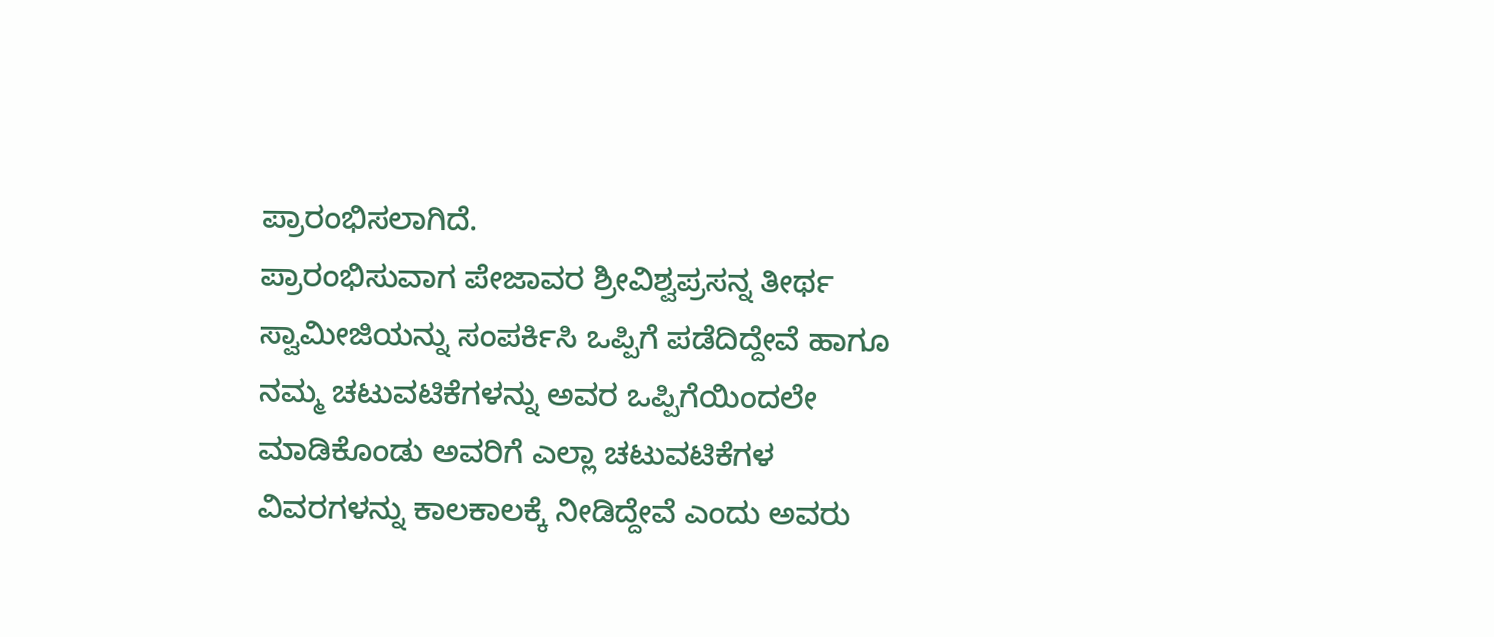ಪ್ರಾರಂಭಿಸಲಾಗಿದೆ.
ಪ್ರಾರಂಭಿಸುವಾಗ ಪೇಜಾವರ ಶ್ರೀವಿಶ್ವಪ್ರಸನ್ನ ತೀರ್ಥ ಸ್ವಾಮೀಜಿಯನ್ನು ಸಂಪರ್ಕಿಸಿ ಒಪ್ಪಿಗೆ ಪಡೆದಿದ್ದೇವೆ ಹಾಗೂ ನಮ್ಮ ಚಟುವಟಿಕೆಗಳನ್ನು ಅವರ ಒಪ್ಪಿಗೆಯಿಂದಲೇ ಮಾಡಿಕೊಂಡು ಅವರಿಗೆ ಎಲ್ಲಾ ಚಟುವಟಿಕೆಗಳ ವಿವರಗಳನ್ನು ಕಾಲಕಾಲಕ್ಕೆ ನೀಡಿದ್ದೇವೆ ಎಂದು ಅವರು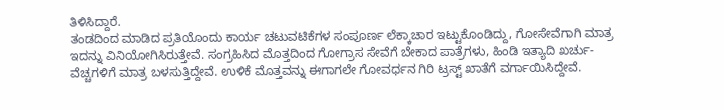ತಿಳಿಸಿದ್ದಾರೆ.
ತಂಡದಿಂದ ಮಾಡಿದ ಪ್ರತಿಯೊಂದು ಕಾರ್ಯ ಚಟುವಟಿಕೆಗಳ ಸಂಪೂರ್ಣ ಲೆಕ್ಕಾಚಾರ ಇಟ್ಟುಕೊಂಡಿದ್ದು, ಗೋಸೇವೆಗಾಗಿ ಮಾತ್ರ ಇದನ್ನು ವಿನಿಯೋಗಿಸಿರುತ್ತೇವೆ. ಸಂಗ್ರಹಿಸಿದ ಮೊತ್ತದಿಂದ ಗೋಗ್ರಾಸ ಸೇವೆಗೆ ಬೇಕಾದ ಪಾತ್ರೆಗಳು, ಹಿಂಡಿ ಇತ್ಯಾದಿ ಖರ್ಚು-ವೆಚ್ಚಗಳಿಗೆ ಮಾತ್ರ ಬಳಸುತ್ತಿದ್ದೇವೆ. ಉಳಿಕೆ ಮೊತ್ತವನ್ನು ಈಗಾಗಲೇ ಗೋವರ್ಧನ ಗಿರಿ ಟ್ರಸ್ಟ್ ಖಾತೆಗೆ ವರ್ಗಾಯಿಸಿದ್ದೇವೆ.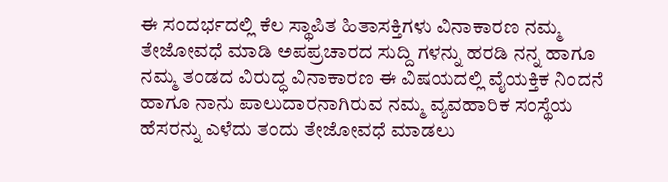ಈ ಸಂದರ್ಭದಲ್ಲಿ ಕೆಲ ಸ್ಥಾಪಿತ ಹಿತಾಸಕ್ತಿಗಳು ವಿನಾಕಾರಣ ನಮ್ಮ ತೇಜೋವಧೆ ಮಾಡಿ ಅಪಪ್ರಚಾರದ ಸುದ್ದಿ ಗಳನ್ನು ಹರಡಿ ನನ್ನ ಹಾಗೂ ನಮ್ಮ ತಂಡದ ವಿರುದ್ಧ ವಿನಾಕಾರಣ ಈ ವಿಷಯದಲ್ಲಿ ವೈಯಕ್ತಿಕ ನಿಂದನೆ ಹಾಗೂ ನಾನು ಪಾಲುದಾರನಾಗಿರುವ ನಮ್ಮ ವ್ಯವಹಾರಿಕ ಸಂಸ್ಥೆಯ ಹೆಸರನ್ನು ಎಳೆದು ತಂದು ತೇಜೋವಧೆ ಮಾಡಲು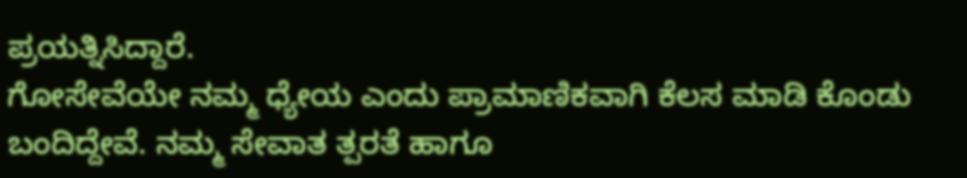ಪ್ರಯತ್ನಿಸಿದ್ದಾರೆ.
ಗೋಸೇವೆಯೇ ನಮ್ಮ ಧ್ಯೇಯ ಎಂದು ಪ್ರಾಮಾಣಿಕವಾಗಿ ಕೆಲಸ ಮಾಡಿ ಕೊಂಡು ಬಂದಿದ್ದೇವೆ. ನಮ್ಮ ಸೇವಾತ ತ್ಪರತೆ ಹಾಗೂ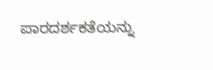ಪಾರದರ್ಶಕತೆಯನ್ನು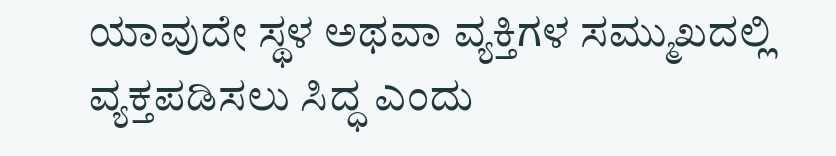ಯಾವುದೇ ಸ್ಥಳ ಅಥವಾ ವ್ಯಕ್ತಿಗಳ ಸಮ್ಮುಖದಲ್ಲಿ ವ್ಯಕ್ತಪಡಿಸಲು ಸಿದ್ಧ ಎಂದು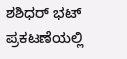ಶಶಿಧರ್ ಭಟ್ ಪ್ರಕಟಣೆಯಲ್ಲಿ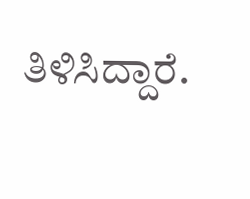ತಿಳಿಸಿದ್ದಾರೆ.